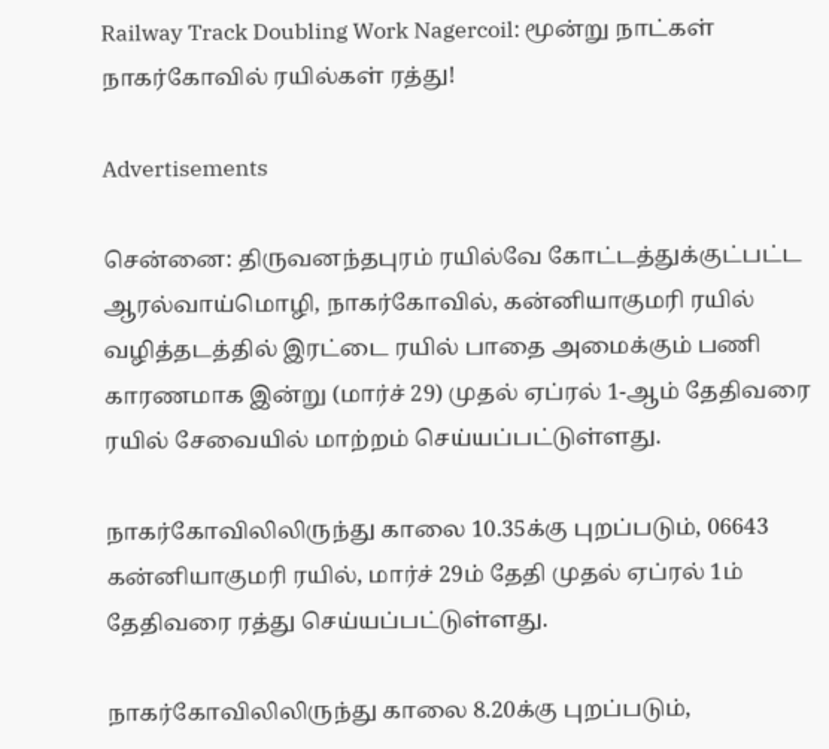Railway Track Doubling Work Nagercoil: மூன்று நாட்கள் நாகர்கோவில் ரயில்கள் ரத்து!

Advertisements

சென்னை: திருவனந்தபுரம் ரயில்வே கோட்டத்துக்குட்பட்ட ஆரல்வாய்மொழி, நாகர்கோவில், கன்னியாகுமரி ரயில் வழித்தடத்தில் இரட்டை ரயில் பாதை அமைக்கும் பணி காரணமாக இன்று (மார்ச் 29) முதல் ஏப்ரல் 1-ஆம் தேதிவரை ரயில் சேவையில் மாற்றம் செய்யப்பட்டுள்ளது.

நாகர்கோவிலிலிருந்து காலை 10.35க்கு புறப்படும், 06643 கன்னியாகுமரி ரயில், மார்ச் 29ம் தேதி முதல் ஏப்ரல் 1ம் தேதிவரை ரத்து செய்யப்பட்டுள்ளது.

நாகர்கோவிலிலிருந்து காலை 8.20க்கு புறப்படும்,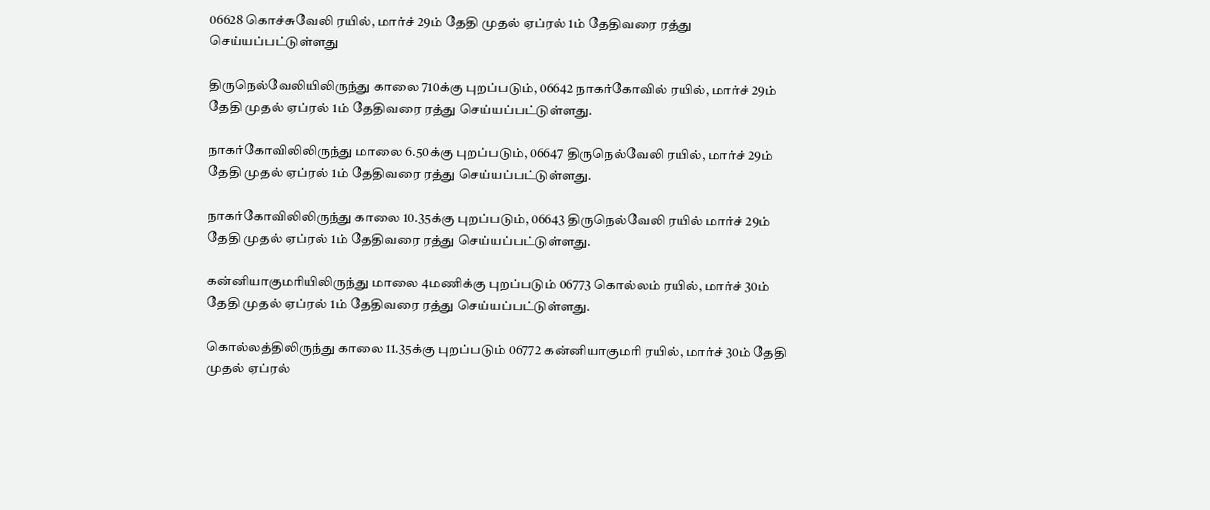06628 கொச்சுவேலி ரயில், மார்ச் 29ம் தேதி முதல் ஏப்ரல் 1ம் தேதிவரை ரத்து செய்யப்பட்டுள்ளது

திருநெல்வேலியிலிருந்து காலை 710க்கு புறப்படும், 06642 நாகர்கோவில் ரயில், மார்ச் 29ம் தேதி முதல் ஏப்ரல் 1ம் தேதிவரை ரத்து செய்யப்பட்டுள்ளது.

நாகர்கோவிலிலிருந்து மாலை 6.50க்கு புறப்படும், 06647 திருநெல்வேலி ரயில், மார்ச் 29ம் தேதி முதல் ஏப்ரல் 1ம் தேதிவரை ரத்து செய்யப்பட்டுள்ளது.

நாகர்கோவிலிலிருந்து காலை 10.35க்கு புறப்படும், 06643 திருநெல்வேலி ரயில் மார்ச் 29ம் தேதி முதல் ஏப்ரல் 1ம் தேதிவரை ரத்து செய்யப்பட்டுள்ளது.

கன்னியாகுமரியிலிருந்து மாலை 4மணிக்கு புறப்படும் 06773 கொல்லம் ரயில், மார்ச் 30ம் தேதி முதல் ஏப்ரல் 1ம் தேதிவரை ரத்து செய்யப்பட்டுள்ளது.

கொல்லத்திலிருந்து காலை 11.35க்கு புறப்படும் 06772 கன்னியாகுமரி ரயில், மார்ச் 30ம் தேதி முதல் ஏப்ரல்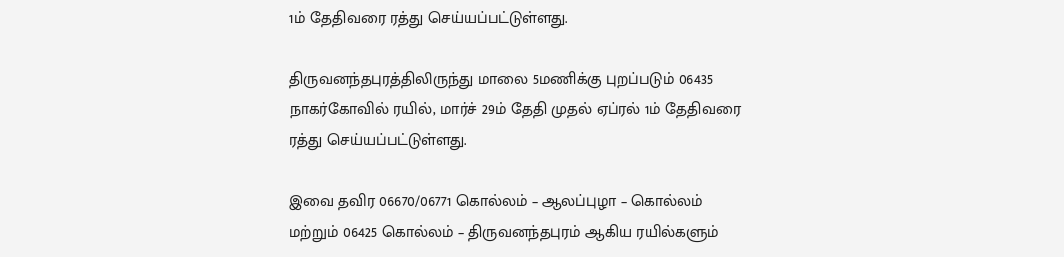1ம் தேதிவரை ரத்து செய்யப்பட்டுள்ளது.

திருவனந்தபுரத்திலிருந்து மாலை 5மணிக்கு புறப்படும் 06435 நாகர்கோவில் ரயில், மார்ச் 29ம் தேதி முதல் ஏப்ரல் 1ம் தேதிவரை ரத்து செய்யப்பட்டுள்ளது.

இவை தவிர 06670/06771 கொல்லம் – ஆலப்புழா – கொல்லம் மற்றும் 06425 கொல்லம் – திருவனந்தபுரம் ஆகிய ரயில்களும்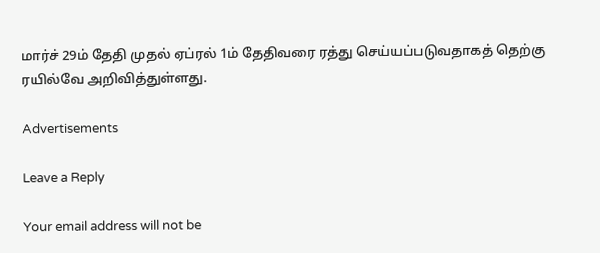மார்ச் 29ம் தேதி முதல் ஏப்ரல் 1ம் தேதிவரை ரத்து செய்யப்படுவதாகத் தெற்கு ரயில்வே அறிவித்துள்ளது.

Advertisements

Leave a Reply

Your email address will not be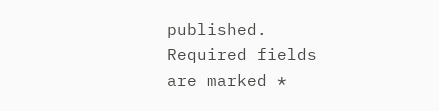published. Required fields are marked *